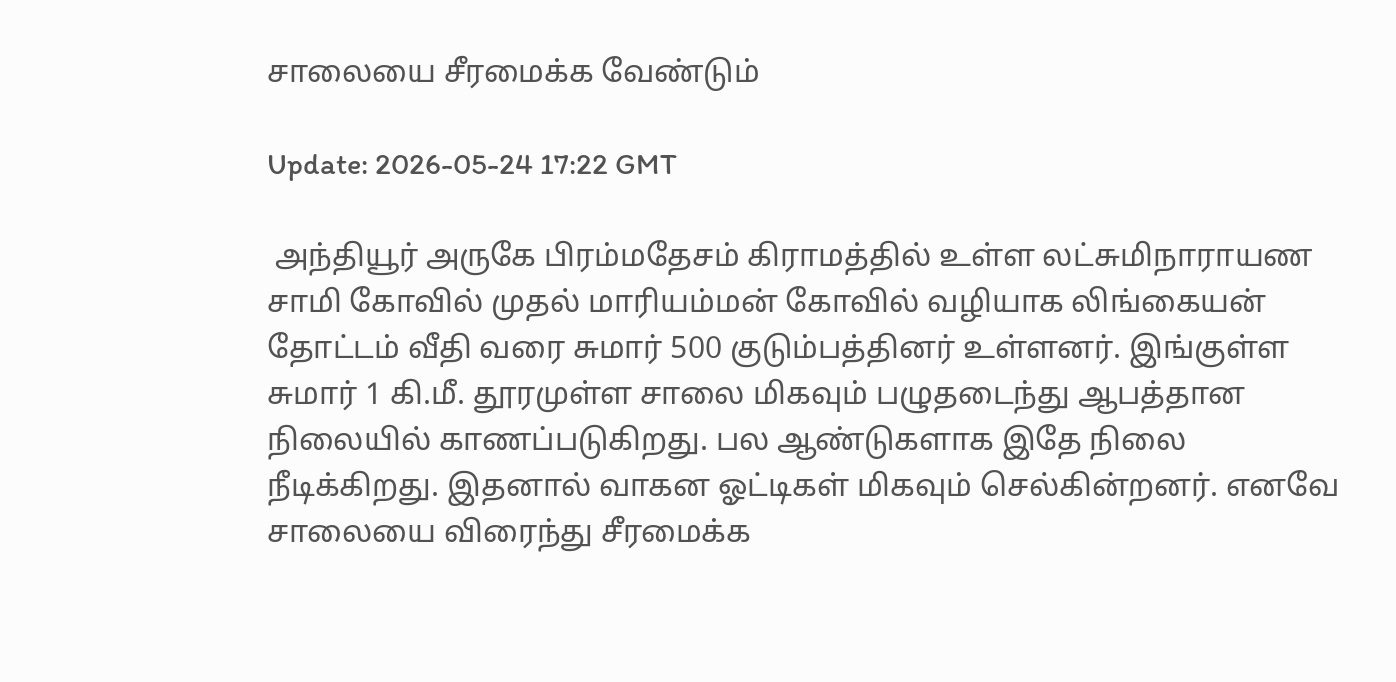சாலையை சீரமைக்க வேண்டும்

Update: 2026-05-24 17:22 GMT

 அந்தியூர் அருகே பிரம்மதேசம் கிராமத்தில் உள்ள லட்சுமிநாராயண சாமி கோவில் முதல் மாரியம்மன் கோவில் வழியாக லிங்கையன் தோட்டம் வீதி வரை சுமார் 500 குடும்பத்தினர் உள்ளனர். இங்குள்ள சுமார் 1 கி.மீ. தூரமுள்ள சாலை மிகவும் பழுதடைந்து ஆபத்தான நிலையில் காணப்படுகிறது. பல ஆண்டுகளாக இதே நிலை நீடிக்கிறது. இதனால் வாகன ஓட்டிகள் மிகவும் செல்கின்றனர். எனவே சாலையை விரைந்து சீரமைக்க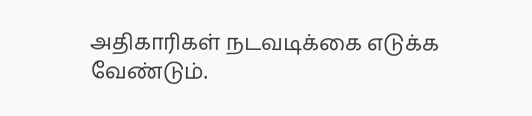அதிகாரிகள் நடவடிக்கை எடுக்க வேண்டும்.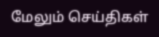மேலும் செய்திகள்